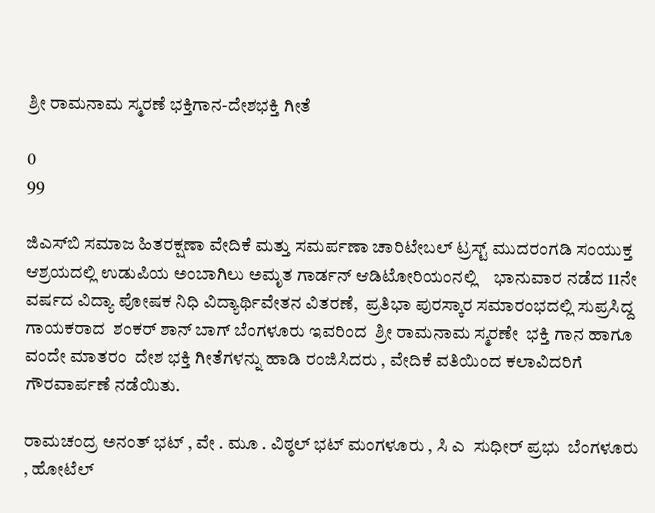ಶ್ರೀ ರಾಮನಾಮ ಸ್ಮರಣೆ ಭಕ್ತಿಗಾನ-ದೇಶಭಕ್ತಿ ಗೀತೆ

0
99

ಜಿಎಸ್‌ಬಿ ಸಮಾಜ ಹಿತರಕ್ಷಣಾ ವೇದಿಕೆ ಮತ್ತು ಸಮರ್ಪಣಾ ಚಾರಿಟೇಬಲ್ ಟ್ರಸ್ಟ್ ಮುದರಂಗಡಿ ಸಂಯುಕ್ತ ಆಶ್ರಯದಲ್ಲಿ ಉಡುಪಿಯ ಅಂಬಾಗಿಲು ಅಮೃತ ಗಾರ್ಡನ್ ಆಡಿಟೋರಿಯಂನಲ್ಲಿ    ಭಾನುವಾರ ನಡೆದ 11ನೇ ವರ್ಷದ ವಿದ್ಯಾ ಪೋಷಕ ನಿಧಿ ವಿದ್ಯಾರ್ಥಿವೇತನ ವಿತರಣೆ,  ಪ್ರತಿಭಾ ಪುರಸ್ಕಾರ ಸಮಾರಂಭದಲ್ಲಿ ಸುಪ್ರಸಿದ್ದ ಗಾಯಕರಾದ  ಶಂಕರ್ ಶಾನ್ ಬಾಗ್ ಬೆಂಗಳೂರು ಇವರಿಂದ  ಶ್ರೀ ರಾಮನಾಮ ಸ್ಮರಣೇ  ಭಕ್ತಿ ಗಾನ ಹಾಗೂ  ವಂದೇ ಮಾತರಂ  ದೇಶ ಭಕ್ತಿ ಗೀತೆಗಳನ್ನು ಹಾಡಿ ರಂಜಿಸಿದರು , ವೇದಿಕೆ ವತಿಯಿಂದ ಕಲಾವಿದರಿಗೆ ಗೌರವಾರ್ಪಣೆ ನಡೆಯಿತು.

ರಾಮಚಂದ್ರ ಅನಂತ್ ಭಟ್ , ವೇ . ಮೂ . ವಿಠ್ಠಲ್ ಭಟ್ ಮಂಗಳೂರು , ಸಿ ಎ  ಸುಧೀರ್ ಪ್ರಭು  ಬೆಂಗಳೂರು  , ಹೋಟೆಲ್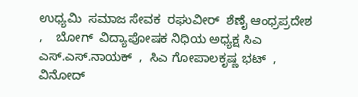ಉಧ್ಯಮಿ  ಸಮಾಜ ಸೇವಕ  ರಘುವೀರ್  ಶೆಣೈ ಆಂಧ್ರಪ್ರದೇಶ  ,    ಬೋಗ್  ವಿದ್ಯಾಪೋಷಕ ನಿಧಿಯ ಅಧ್ಯಕ್ಷ ಸಿಎ ಎಸ್.ಎಸ್.ನಾಯಕ್  ,  ಸಿಎ ಗೋಪಾಲಕೃಷ್ಣ ಭಟ್  , ವಿನೋದ್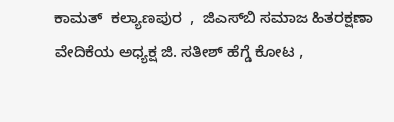ಕಾಮತ್  ಕಲ್ಯಾಣಪುರ  ,  ಜಿಎಸ್‌ಬಿ ಸಮಾಜ ಹಿತರಕ್ಷಣಾ ವೇದಿಕೆಯ ಅಧ್ಯಕ್ಷ ಜಿ. ಸತೀಶ್ ಹೆಗ್ಡೆ ಕೋಟ ,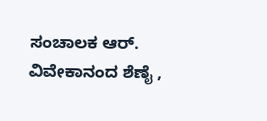ಸಂಚಾಲಕ ಆರ್. ವಿವೇಕಾನಂದ ಶೆಣೈ ,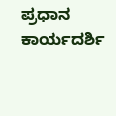ಪ್ರಧಾನ ಕಾರ್ಯದರ್ಶಿ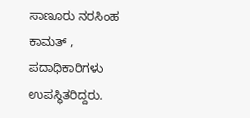ಸಾಣೂರು ನರಸಿಂಹ ಕಾಮತ್ , ಪದಾಧಿಕಾರಿಗಳು ಉಪಸ್ಥಿತರಿದ್ದರು.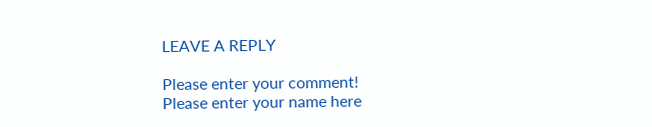LEAVE A REPLY

Please enter your comment!
Please enter your name here